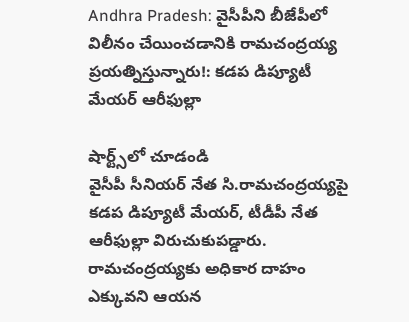Andhra Pradesh: వైసీపీని బీజేపీలో విలీనం చేయించడానికి రామచంద్రయ్య ప్రయత్నిస్తున్నారు!: కడప డిప్యూటీ మేయర్ ఆరీఫుల్లా

షార్ట్స్‌లో చూడండి
వైసీపీ సీనియర్ నేత సి.రామచంద్రయ్యపై కడప డిప్యూటీ మేయర్, టీడీపీ నేత ఆరీఫుల్లా విరుచుకుపడ్డారు. రామచంద్రయ్యకు అధికార దాహం ఎక్కువని ఆయన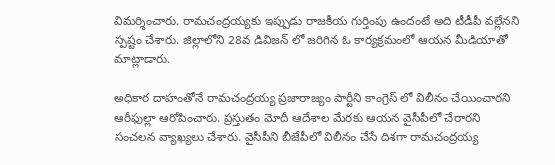విమర్శించారు. రామచంద్రయ్యకు ఇప్పుడు రాజకీయ గుర్తింపు ఉందంటే అది టీడీపీ వల్లేనని స్పష్టం చేశారు. జిల్లాలోని 28వ డివిజన్ లో జరిగిన ఓ కార్యక్రమంలో ఆయన మీడియాతో మాట్లాడారు.

అధికార దాహంతోనే రామచంద్రయ్య ప్రజారాజ్యం పార్టీని కాంగ్రెస్ లో విలీనం చేయించారని ఆరీఫుల్లా ఆరోపించారు. ప్రస్తుతం మోదీ ఆదేశాల మేరకు ఆయన వైసీపీలో చేరారని సంచలన వ్యాఖ్యలు చేశారు. వైసీపీని బీజేపీలో విలీనం చేసే దిశగా రామచంద్రయ్య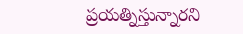ప్రయత్నిస్తున్నారని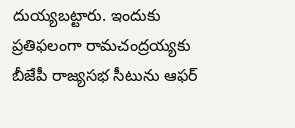దుయ్యబట్టారు. ఇందుకు ప్రతిఫలంగా రామచంద్రయ్యకు బీజేపీ రాజ్యసభ సీటును ఆఫర్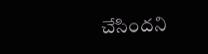చేసిందని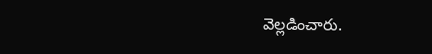వెల్లడించారు.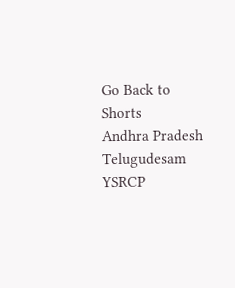Go Back to Shorts
Andhra Pradesh
Telugudesam
YSRCP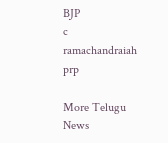BJP
c ramachandraiah
prp

More Telugu News